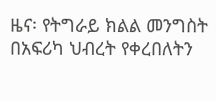ዜና፡ የትግራይ ክልል መንግስት በአፍሪካ ህብረት የቀረበለትን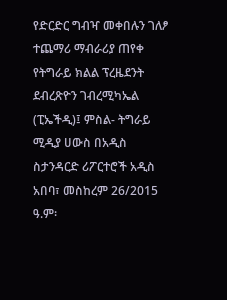የድርድር ግብዣ መቀበሉን ገለፆ ተጨማሪ ማብራሪያ ጠየቀ
የትግራይ ክልል ፕረዜደንት ደብረጽዮን ገብረሚካኤል (ፒኤችዲ)፤ ምስል- ትግራይ ሚዲያ ሀውስ በአዲስ ስታንዳርድ ሪፖርተሮች አዲስ አበባ፣ መስከረም 26/2015 ዓ.ም፡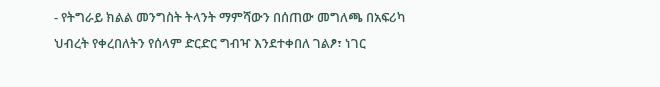- የትግራይ ክልል መንግስት ትላንት ማምሻውን በሰጠው መግለጫ በአፍሪካ ህብረት የቀረበለትን የሰላም ድርድር ግብዣ እንደተቀበለ ገልፆ፣ ነገር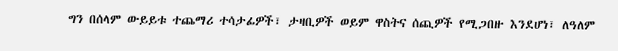ግን በሰላም ውይይቱ ተጨማሪ ተሳታፊዎች፣ ታዛቢዎች ወይም ዋስትና ሰጪዎች የሚጋበዙ እንደሆነ፣ ለዓለም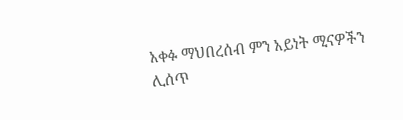አቀፉ ማህበረሰብ ምን አይነት ሚናዎችን ሊሰጥ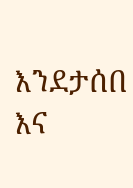እንደታሰበ እና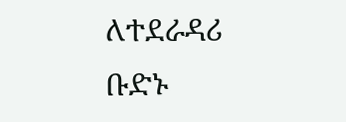ለተደራዳሪ ቡድኑ